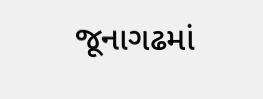જૂનાગઢમાં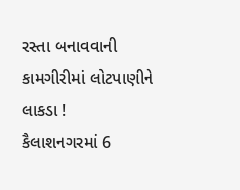રસ્તા બનાવવાની કામગીરીમાં લોટપાણીને લાકડા !
કૈલાશનગરમાં 6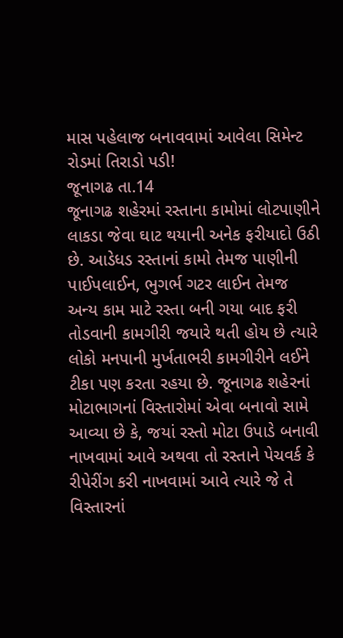માસ પહેલાજ બનાવવામાં આવેલા સિમેન્ટ રોડમાં તિરાડો પડી!
જૂનાગઢ તા.14
જૂનાગઢ શહેરમાં રસ્તાના કામોમાં લોટપાણીને લાકડા જેવા ઘાટ થયાની અનેક ફરીયાદો ઉઠી છે. આડેધડ રસ્તાનાં કામો તેમજ પાણીની પાઈપલાઈન, ભુગર્ભ ગટર લાઈન તેમજ અન્ય કામ માટે રસ્તા બની ગયા બાદ ફરી તોડવાની કામગીરી જયારે થતી હોય છે ત્યારે લોકો મનપાની મુર્ખતાભરી કામગીરીને લઈને ટીકા પણ કરતા રહયા છે. જૂનાગઢ શહેરનાં મોટાભાગનાં વિસ્તારોમાં એવા બનાવો સામે આવ્યા છે કે, જયાં રસ્તો મોટા ઉપાડે બનાવી નાખવામાં આવે અથવા તો રસ્તાને પેચવર્ક કે રીપેરીંગ કરી નાખવામાં આવે ત્યારે જે તે વિસ્તારનાં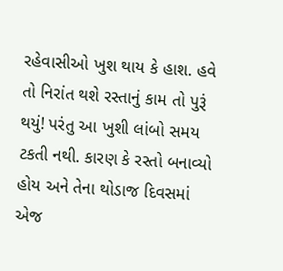રહેવાસીઓ ખુશ થાય કે હાશ. હવે તો નિરાંત થશે રસ્તાનું કામ તો પુરૂં થયું! પરંતુ આ ખુશી લાંબો સમય ટકતી નથી. કારણ કે રસ્તો બનાવ્યો હોય અને તેના થોડાજ દિવસમાં એજ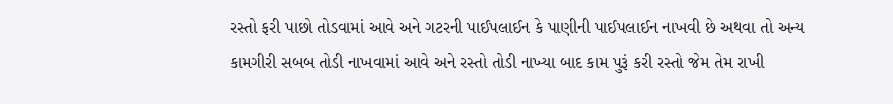રસ્તો ફરી પાછો તોડવામાં આવે અને ગટરની પાઈપલાઈન કે પાણીની પાઈપલાઈન નાખવી છે અથવા તો અન્ય કામગીરી સબબ તોડી નાખવામાં આવે અને રસ્તો તોડી નાખ્યા બાદ કામ પુરૂં કરી રસ્તો જેમ તેમ રાખી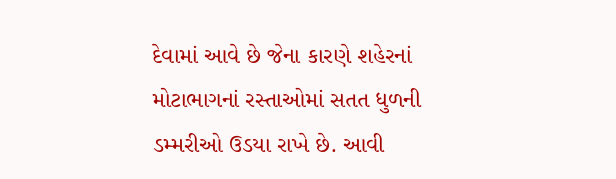દેવામાં આવે છે જેના કારણે શહેરનાં મોટાભાગનાં રસ્તાઓમાં સતત ધુળની ડમ્મરીઓ ઉડયા રાખે છે. આવી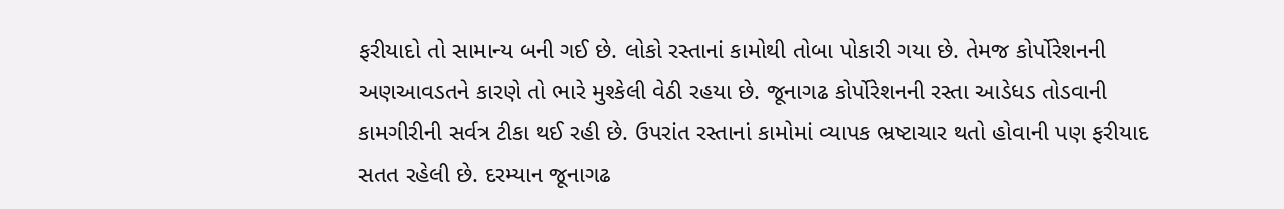ફરીયાદો તો સામાન્ય બની ગઈ છે. લોકો રસ્તાનાં કામોથી તોબા પોકારી ગયા છે. તેમજ કોર્પોરેશનની અણઆવડતને કારણે તો ભારે મુશ્કેલી વેઠી રહયા છે. જૂનાગઢ કોર્પોરેશનની રસ્તા આડેધડ તોડવાની કામગીરીની સર્વત્ર ટીકા થઈ રહી છે. ઉપરાંત રસ્તાનાં કામોમાં વ્યાપક ભ્રષ્ટાચાર થતો હોવાની પણ ફરીયાદ સતત રહેલી છે. દરમ્યાન જૂનાગઢ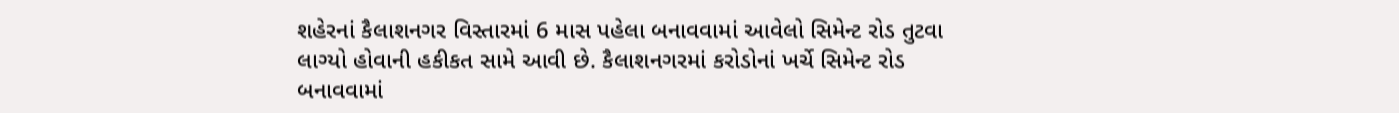શહેરનાં કૈલાશનગર વિસ્તારમાં 6 માસ પહેલા બનાવવામાં આવેલો સિમેન્ટ રોડ તુટવા લાગ્યો હોવાની હકીકત સામે આવી છે. કૈલાશનગરમાં કરોડોનાં ખર્ચે સિમેન્ટ રોડ બનાવવામાં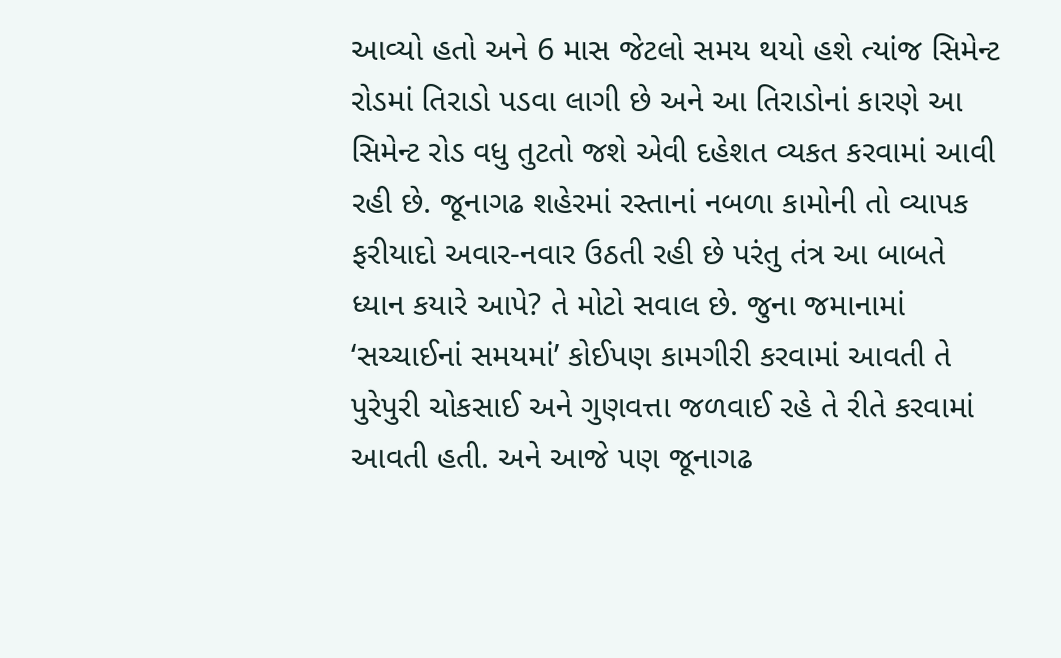આવ્યો હતો અને 6 માસ જેટલો સમય થયો હશે ત્યાંજ સિમેન્ટ રોડમાં તિરાડો પડવા લાગી છે અને આ તિરાડોનાં કારણે આ સિમેન્ટ રોડ વધુ તુટતો જશે એવી દહેશત વ્યકત કરવામાં આવી રહી છે. જૂનાગઢ શહેરમાં રસ્તાનાં નબળા કામોની તો વ્યાપક ફરીયાદો અવાર-નવાર ઉઠતી રહી છે પરંતુ તંત્ર આ બાબતે ધ્યાન કયારે આપે? તે મોટો સવાલ છે. જુના જમાનામાં ‘સચ્ચાઈનાં સમયમાં’ કોઈપણ કામગીરી કરવામાં આવતી તે પુરેપુરી ચોકસાઈ અને ગુણવત્તા જળવાઈ રહે તે રીતે કરવામાં આવતી હતી. અને આજે પણ જૂનાગઢ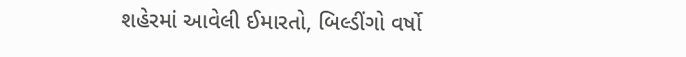શહેરમાં આવેલી ઈમારતો, બિલ્ડીંગો વર્ષો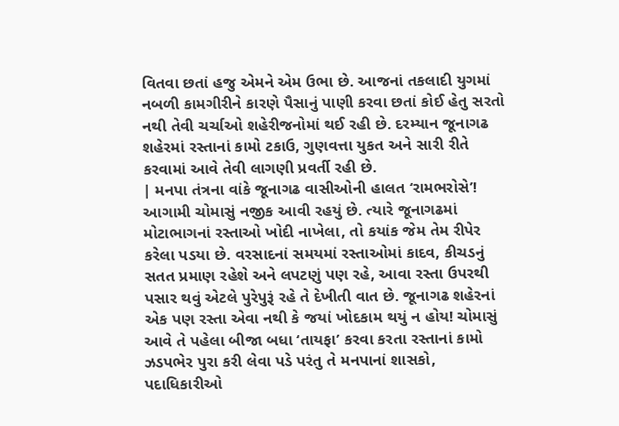વિતવા છતાં હજુ એમને એમ ઉભા છે. આજનાં તકલાદી યુગમાં નબળી કામગીરીને કારણે પૈસાનું પાણી કરવા છતાં કોઈ હેતુ સરતો નથી તેવી ચર્ચાઓ શહેરીજનોમાં થઈ રહી છે. દરમ્યાન જૂનાગઢ શહેરમાં રસ્તાનાં કામો ટકાઉ, ગુણવત્તા યુકત અને સારી રીતે કરવામાં આવે તેવી લાગણી પ્રવર્તી રહી છે.
| મનપા તંત્રના વાંકે જૂનાગઢ વાસીઓની હાલત ‘રામભરોસે’! આગામી ચોમાસું નજીક આવી રહયું છે. ત્યારે જૂનાગઢમાં મોટાભાગનાં રસ્તાઓ ખોદી નાખેલા, તો કયાંક જેમ તેમ રીપેર કરેલા પડયા છે. વરસાદનાં સમયમાં રસ્તાઓમાં કાદવ, કીચડનું સતત પ્રમાણ રહેશે અને લપટણું પણ રહે, આવા રસ્તા ઉપરથી પસાર થવું એટલે પુરેપુરૂં રહે તે દેખીતી વાત છે. જૂનાગઢ શહેરનાં એક પણ રસ્તા એવા નથી કે જયાં ખોદકામ થયું ન હોય! ચોમાસું આવે તે પહેલા બીજા બધા ‘તાયફા’ કરવા કરતા રસ્તાનાં કામો ઝડપભેર પુરા કરી લેવા પડે પરંતુ તે મનપાનાં શાસકો, પદાધિકારીઓ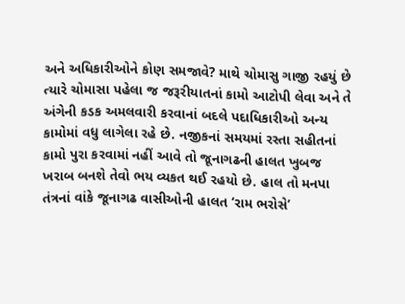અને અધિકારીઓને કોણ સમજાવે? માથે ચોમાસુ ગાજી રહયું છે ત્યારે ચોમાસા પહેલા જ જરૂરીયાતનાં કામો આટોપી લેવા અને તે અંગેની કડક અમલવારી કરવાનાં બદલે પદાધિકારીઓ અન્ય કામોમાં વધુ લાગેલા રહે છે. નજીકનાં સમયમાં રસ્તા સહીતનાં કામો પુરા કરવામાં નહીં આવે તો જૂનાગઢની હાલત ખુબજ ખરાબ બનશે તેવો ભય વ્યકત થઈ રહયો છે. હાલ તો મનપા તંત્રનાં વાંકે જૂનાગઢ વાસીઓની હાલત ‘રામ ભરોસે’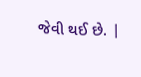જેવી થઈ છે. |